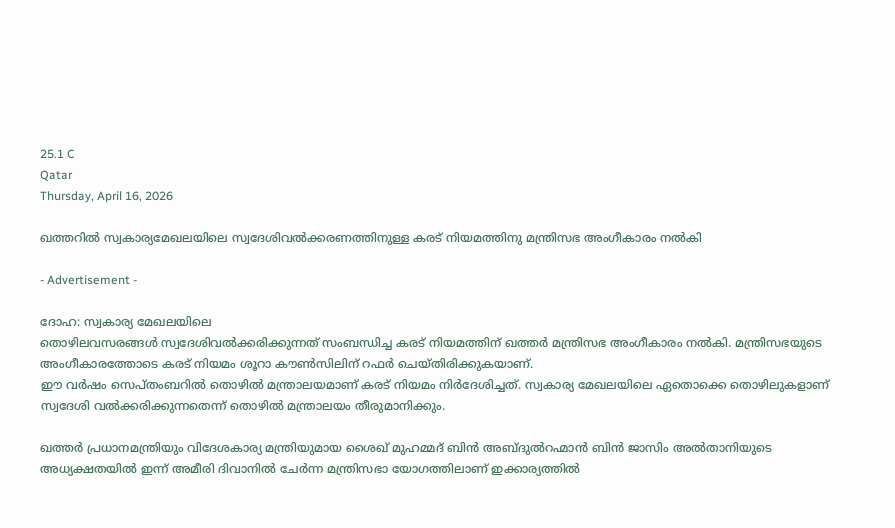25.1 C
Qatar
Thursday, April 16, 2026

ഖത്തറിൽ സ്വകാര്യമേഖലയിലെ സ്വദേശിവൽക്കരണത്തിനുള്ള കരട് നിയമത്തിനു മന്ത്രിസഭ അംഗീകാരം നൽകി

- Advertisement -

ദോഹ: സ്വകാര്യ മേഖലയിലെ
തൊഴിലവസരങ്ങൾ സ്വദേശിവൽക്കരിക്കുന്നത് സംബന്ധിച്ച കരട് നിയമത്തിന് ഖത്തർ മന്ത്രിസഭ അംഗീകാരം നൽകി. മന്ത്രിസഭയുടെ അംഗീകാരത്തോടെ കരട് നിയമം ശൂറാ കൗൺസിലിന് റഫർ ചെയ്തിരിക്കുകയാണ്.
ഈ വർഷം സെപ്തംബറിൽ തൊഴിൽ മന്ത്രാലയമാണ് കരട് നിയമം നിർദേശിച്ചത്. സ്വകാര്യ മേഖലയിലെ ഏതൊക്കെ തൊഴിലുകളാണ് സ്വദേശി വൽക്കരിക്കുന്നതെന്ന് തൊഴിൽ മന്ത്രാലയം തീരുമാനിക്കും.

ഖത്തർ പ്രധാനമന്ത്രിയും വിദേശകാര്യ മന്ത്രിയുമായ ശൈഖ് മുഹമ്മദ് ബിൻ അബ്ദുൽറഹ്മാൻ ബിൻ ജാസിം അൽതാനിയുടെ അധ്യക്ഷതയിൽ ഇന്ന് അമീരി ദിവാനിൽ ചേർന്ന മന്ത്രിസഭാ യോഗത്തിലാണ് ഇക്കാര്യത്തിൽ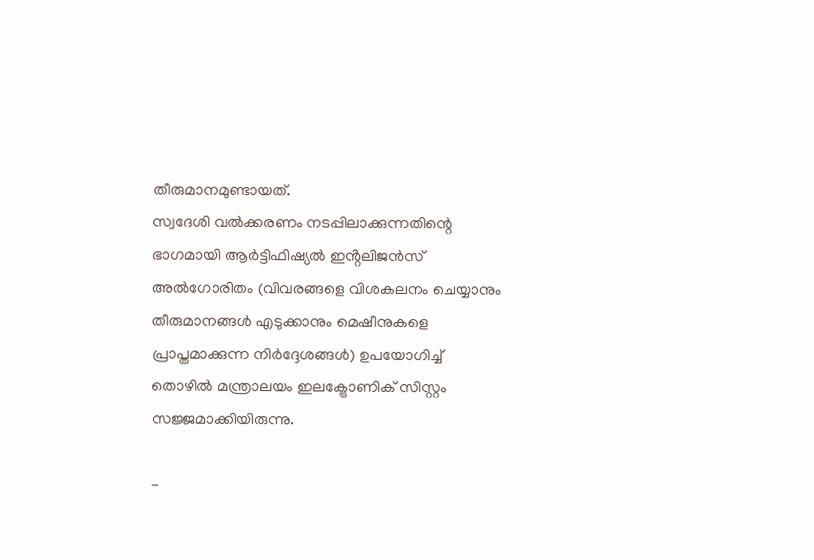തീരുമാനമുണ്ടായത്.
സ്വദേശി വൽക്കരണം നടപ്പിലാക്കുന്നതിന്റെ ഭാഗമായി ആർട്ടിഫിഷ്യൽ ഇൻ്റലിജൻസ് അൽഗോരിതം (വിവരങ്ങളെ വിശകലനം ചെയ്യാനും തീരുമാനങ്ങൾ എടുക്കാനും മെഷീനുകളെ പ്രാപ്തമാക്കുന്ന നിർദ്ദേശങ്ങൾ) ഉപയോഗിച്ച് തൊഴിൽ മന്ത്രാലയം ഇലക്ട്രോണിക് സിസ്റ്റം സജ്ജമാക്കിയിരുന്നു.

-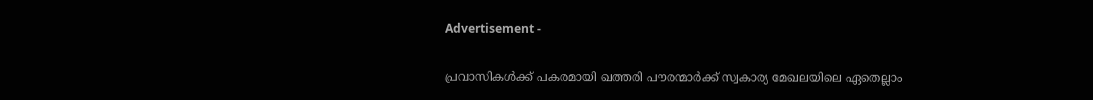Advertisement -

പ്രവാസികൾക്ക് പകരമായി ഖത്തരി പൗരന്മാർക്ക് സ്വകാര്യ മേഖലയിലെ ഏതെല്ലാം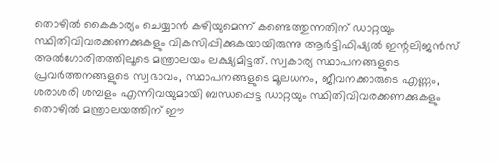തൊഴിൽ കൈകാര്യം ചെയ്യാൻ കഴിയുമെന്ന് കണ്ടെത്തുന്നതിന് ഡാറ്റയും സ്ഥിതിവിവരക്കണക്കുകളും വികസിപ്പിക്കുകയായിരുന്നു ആർട്ടിഫിഷ്യൽ ഇന്റലിജൻസ് അൽഗോരിതത്തിലൂടെ മന്ത്രാലയം ലക്ഷ്യമിട്ടത്. സ്വകാര്യ സ്ഥാപനങ്ങളുടെ
പ്രവർത്തനങ്ങളുടെ സ്വഭാവം, സ്ഥാപനങ്ങളുടെ മൂലധനം, ജീവനക്കാരുടെ എണ്ണം, ശരാശരി ശമ്പളം എന്നിവയുമായി ബന്ധപ്പെട്ട ഡാറ്റയും സ്ഥിതിവിവരക്കണക്കുകളും തൊഴിൽ മന്ത്രാലയത്തിന് ഈ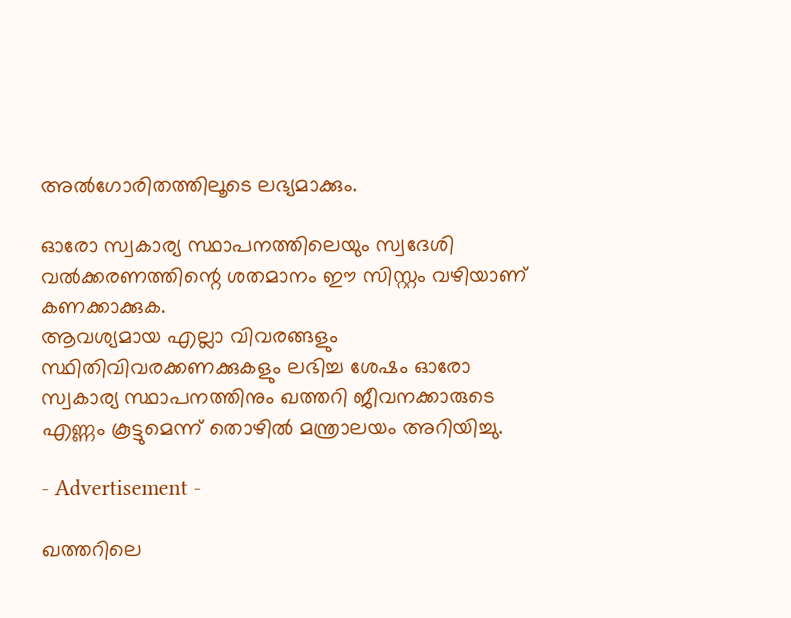അൽഗോരിതത്തിലൂടെ ലഭ്യമാക്കും.

ഓരോ സ്വകാര്യ സ്ഥാപനത്തിലെയും സ്വദേശി വൽക്കരണത്തിന്റെ ശതമാനം ഈ സിസ്റ്റം വഴിയാണ് കണക്കാക്കുക.
ആവശ്യമായ എല്ലാ വിവരങ്ങളും സ്ഥിതിവിവരക്കണക്കുകളും ലഭിച്ച ശേഷം ഓരോ സ്വകാര്യ സ്ഥാപനത്തിനും ഖത്തറി ജീവനക്കാരുടെ എണ്ണം കൂട്ടുമെന്ന് തൊഴിൽ മന്ത്രാലയം അറിയിച്ചു.

- Advertisement -

ഖത്തറിലെ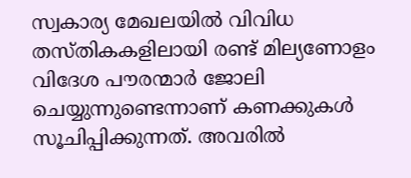സ്വകാര്യ മേഖലയിൽ വിവിധ തസ്തികകളിലായി രണ്ട് മില്യണോളം വിദേശ പൗരന്മാർ ജോലി ചെയ്യുന്നുണ്ടെന്നാണ് കണക്കുകൾ സൂചിപ്പിക്കുന്നത്. അവരിൽ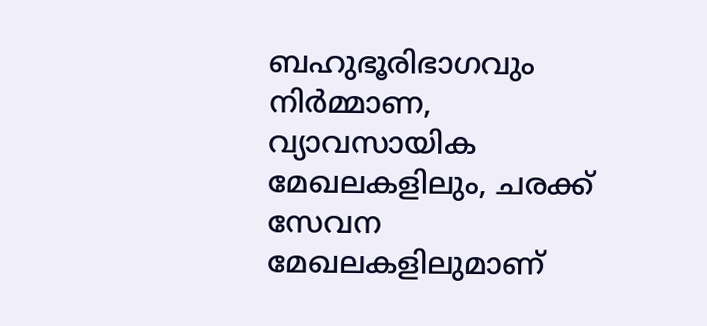ബഹുഭൂരിഭാഗവും നിർമ്മാണ, വ്യാവസായിക മേഖലകളിലും, ചരക്ക് സേവന മേഖലകളിലുമാണ്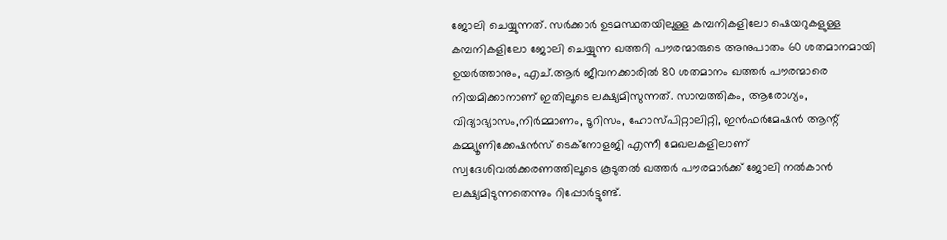ജോലി ചെയ്യുന്നത്. സർക്കാർ ഉടമസ്ഥതയിലുള്ള കമ്പനികളിലോ ഷെയറുകളുള്ള കമ്പനികളിലോ ജോലി ചെയ്യുന്ന ഖത്തറി പൗരന്മാരുടെ അനുപാതം 60 ശതമാനമായി ഉയർത്താനും, എച്.ആർ ജീവനക്കാരിൽ 80 ശതമാനം ഖത്തർ പൗരന്മാരെ നിയമിക്കാനാണ് ഇതിലൂടെ ലക്ഷ്യമിസുന്നത്. സാമ്പത്തികം, ആരോഗ്യം, വിദ്യാഭ്യാസം,നിർമ്മാണം, ടൂറിസം, ഹോസ്പിറ്റാലിറ്റി, ഇൻഫർമേഷൻ ആന്റ് കമ്മ്യൂണിക്കേഷൻസ് ടെക്നോളജി എന്നീ മേഖലകളിലാണ് സ്വദേശിവൽക്കരണത്തിലൂടെ കൂടുതൽ ഖത്തർ പൗരമാർക്ക് ജോലി നൽകാൻ ലക്ഷ്യമിടുന്നതെന്നും റിപ്പോർട്ടുണ്ട്.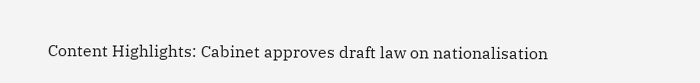Content Highlights: Cabinet approves draft law on nationalisation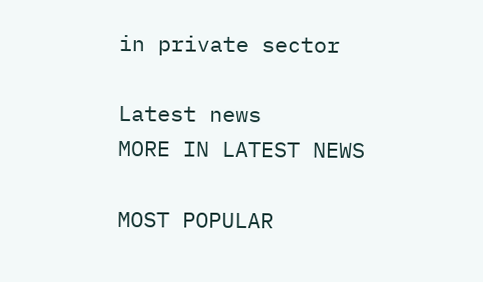in private sector

Latest news
MORE IN LATEST NEWS

MOST POPULAR